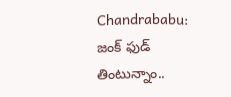Chandrababu: జంక్ ఫుడ్ తింటున్నాం..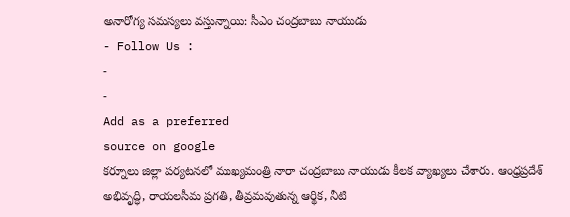అనారోగ్య సమస్యలు వస్తున్నాయి: సీఎం చంద్రబాబు నాయుడు
- Follow Us :
-
-
Add as a preferred
source on google
కర్నూలు జిల్లా పర్యటనలో ముఖ్యమంత్రి నారా చంద్రబాబు నాయుడు కీలక వ్యాఖ్యలు చేశారు. ఆంధ్రప్రదేశ్ అభివృద్ధి, రాయలసీమ ప్రగతి, తీవ్రమవుతున్న ఆర్థిక, నీటి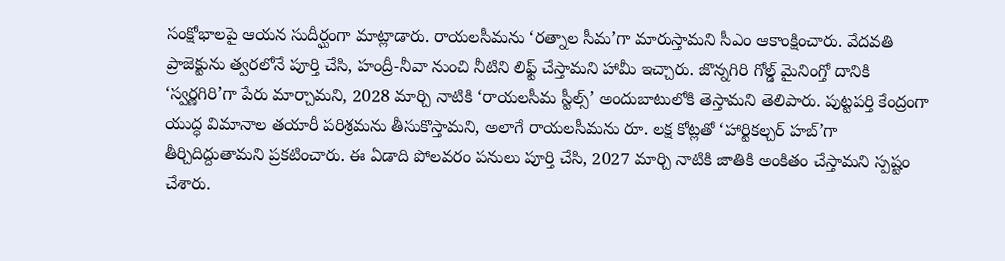సంక్షోభాలపై ఆయన సుదీర్ఘంగా మాట్లాడారు. రాయలసీమను ‘రత్నాల సీమ’గా మారుస్తామని సీఎం ఆకాంక్షించారు. వేదవతి ప్రాజెక్టును త్వరలోనే పూర్తి చేసి, హంద్రీ-నీవా నుంచి నీటిని లిఫ్ట్ చేస్తామని హామీ ఇచ్చారు. జొన్నగిరి గోల్డ్ మైనింగ్తో దానికి ‘స్వర్ణగిరి’గా పేరు మార్చామని, 2028 మార్చి నాటికి ‘రాయలసీమ స్టీల్స్’ అందుబాటులోకి తెస్తామని తెలిపారు. పుట్టపర్తి కేంద్రంగా యుద్ధ విమానాల తయారీ పరిశ్రమను తీసుకొస్తామని, అలాగే రాయలసీమను రూ. లక్ష కోట్లతో ‘హార్టికల్చర్ హబ్’గా తీర్చిదిద్దుతామని ప్రకటించారు. ఈ ఏడాది పోలవరం పనులు పూర్తి చేసి, 2027 మార్చి నాటికి జాతికి అంకితం చేస్తామని స్పష్టం చేశారు.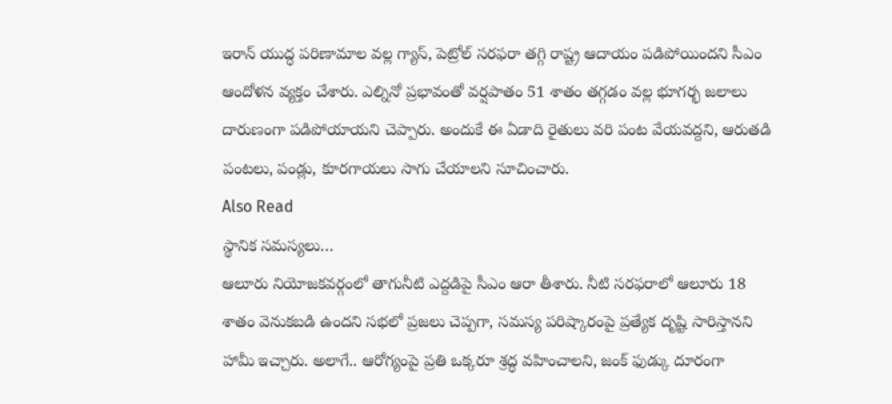ఇరాన్ యుద్ధ పరిణామాల వల్ల గ్యాస్, పెట్రోల్ సరఫరా తగ్గి రాష్ట్ర ఆదాయం పడిపోయిందని సీఎం ఆందోళన వ్యక్తం చేశారు. ఎల్నినో ప్రభావంతో వర్షపాతం 51 శాతం తగ్గడం వల్ల భూగర్భ జలాలు దారుణంగా పడిపోయాయని చెప్పారు. అందుకే ఈ ఏడాది రైతులు వరి పంట వేయవద్దని, ఆరుతడి పంటలు, పండ్లు, కూరగాయలు సాగు చేయాలని సూచించారు.
Also Read
స్థానిక సమస్యలు…
ఆలూరు నియోజకవర్గంలో తాగునీటి ఎద్దడిపై సీఎం ఆరా తీశారు. నీటి సరఫరాలో ఆలూరు 18 శాతం వెనుకబడి ఉందని సభలో ప్రజలు చెప్పగా, సమస్య పరిష్కారంపై ప్రత్యేక దృష్టి సారిస్తానని హామీ ఇచ్చారు. అలాగే.. ఆరోగ్యంపై ప్రతి ఒక్కరూ శ్రద్ధ వహించాలని, జంక్ ఫుడ్కు దూరంగా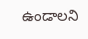ఉండాలని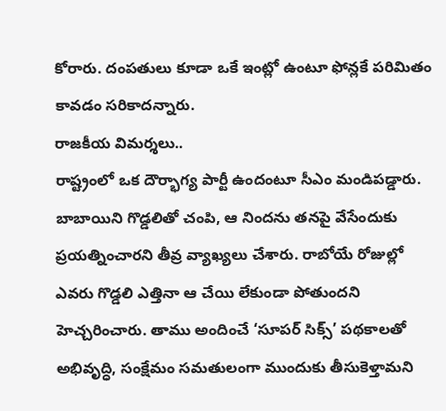కోరారు. దంపతులు కూడా ఒకే ఇంట్లో ఉంటూ ఫోన్లకే పరిమితం కావడం సరికాదన్నారు.
రాజకీయ విమర్శలు..
రాష్ట్రంలో ఒక దౌర్భాగ్య పార్టీ ఉందంటూ సీఎం మండిపడ్డారు. బాబాయిని గొడ్డలితో చంపి, ఆ నిందను తనపై వేసేందుకు ప్రయత్నించారని తీవ్ర వ్యాఖ్యలు చేశారు. రాబోయే రోజుల్లో ఎవరు గొడ్డలి ఎత్తినా ఆ చేయి లేకుండా పోతుందని హెచ్చరించారు. తాము అందించే ‘సూపర్ సిక్స్’ పథకాలతో అభివృద్ధి, సంక్షేమం సమతులంగా ముందుకు తీసుకెళ్తామని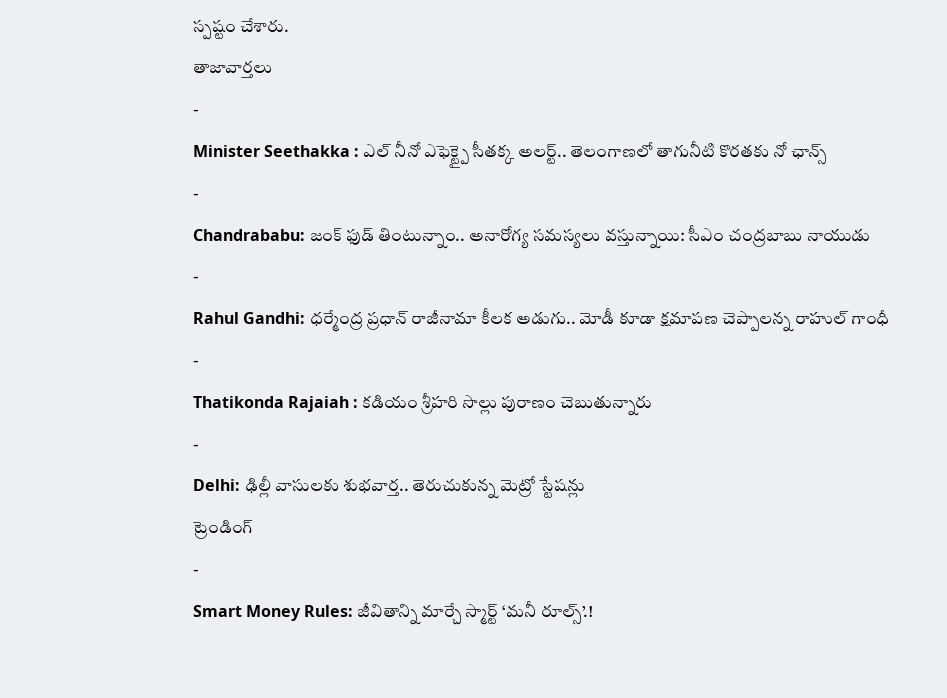స్పష్టం చేశారు.
తాజావార్తలు
-
Minister Seethakka : ఎల్ నీనో ఎఫెక్ట్పై సీతక్క అలర్ట్.. తెలంగాణలో తాగునీటి కొరతకు నో ఛాన్స్
-
Chandrababu: జంక్ ఫుడ్ తింటున్నాం.. అనారోగ్య సమస్యలు వస్తున్నాయి: సీఎం చంద్రబాబు నాయుడు
-
Rahul Gandhi: ధర్మేంద్ర ప్రధాన్ రాజీనామా కీలక అడుగు.. మోడీ కూడా క్షమాపణ చెప్పాలన్న రాహుల్ గాంధీ
-
Thatikonda Rajaiah : కడియం శ్రీహరి సొల్లు పురాణం చెబుతున్నారు
-
Delhi: ఢిల్లీ వాసులకు శుభవార్త.. తెరుచుకున్న మెట్రో స్టేషన్లు
ట్రెండింగ్
-
Smart Money Rules: జీవితాన్ని మార్చే స్మార్ట్ ‘మనీ రూల్స్’.!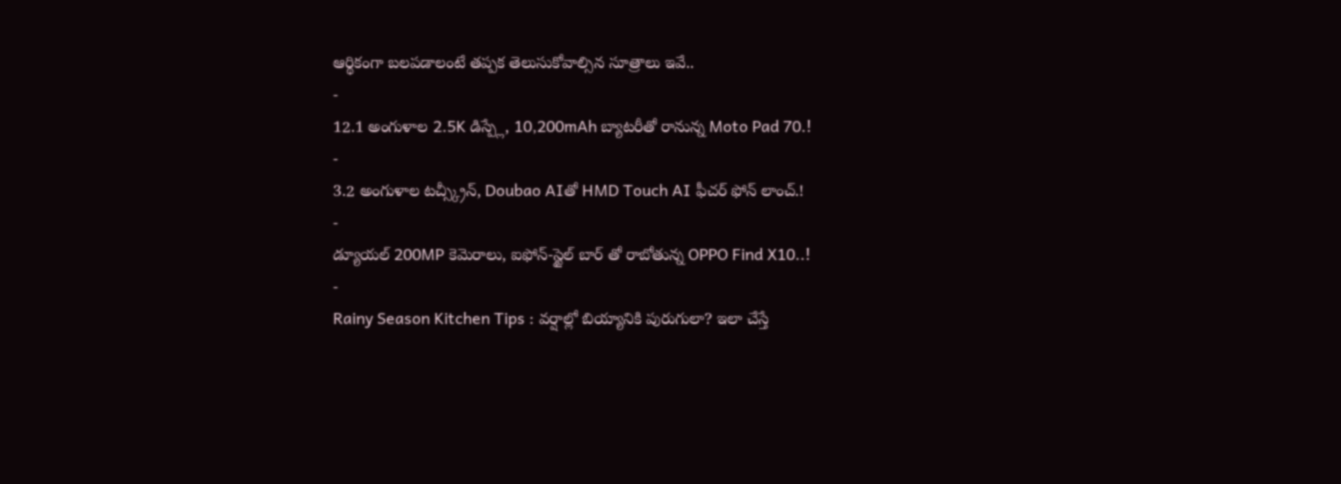ఆర్థికంగా బలపడాలంటే తప్పక తెలుసుకోవాల్సిన సూత్రాలు ఇవే..
-
12.1 అంగుళాల 2.5K డిస్ప్లే, 10,200mAh బ్యాటరీతో రానున్న Moto Pad 70.!
-
3.2 అంగుళాల టచ్స్క్రీన్, Doubao AIతో HMD Touch AI ఫీచర్ ఫోన్ లాంచ్.!
-
డ్యూయల్ 200MP కెమెరాలు, ఐఫోన్-స్టైల్ బార్ తో రాబోతున్న OPPO Find X10..!
-
Rainy Season Kitchen Tips : వర్షాల్లో బియ్యానికి పురుగులా? ఇలా చేస్తే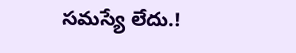సమస్యే లేదు.!